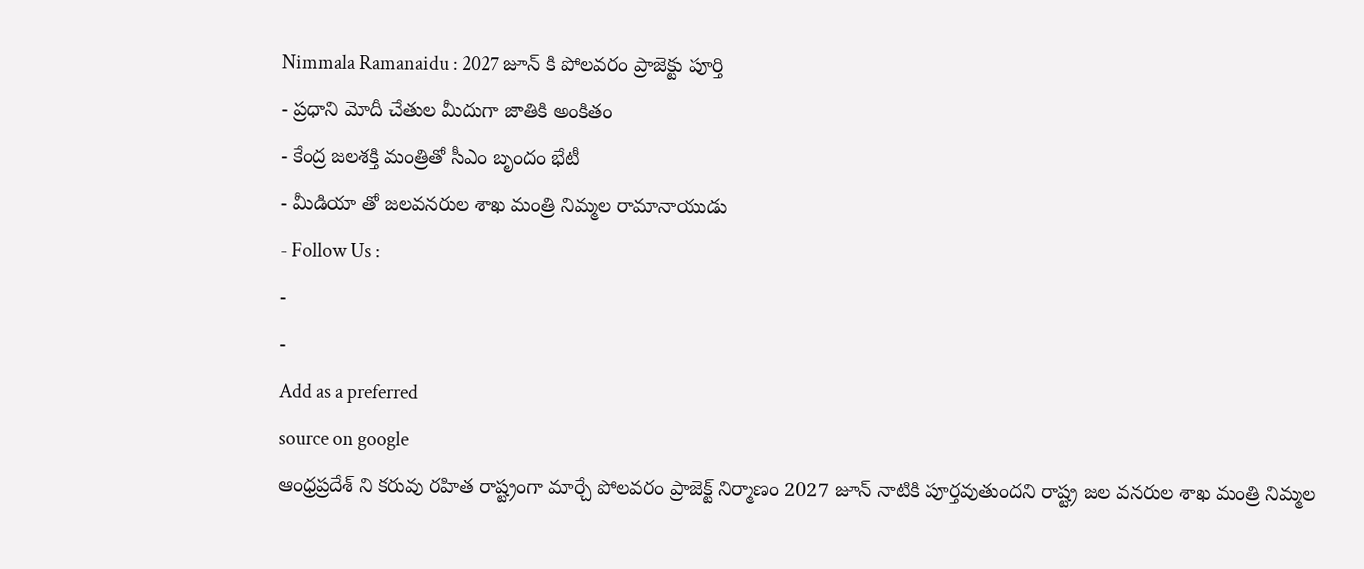Nimmala Ramanaidu : 2027 జూన్ కి పోలవరం ప్రాజెక్టు పూర్తి
- ప్రధాని మోదీ చేతుల మీదుగా జాతికి అంకితం
- కేంద్ర జలశక్తి మంత్రితో సీఎం బృందం భేటీ
- మీడియా తో జలవనరుల శాఖ మంత్రి నిమ్మల రామానాయుడు
- Follow Us :
-
-
Add as a preferred
source on google
ఆంధ్రప్రదేశ్ ని కరువు రహిత రాష్ట్రంగా మార్చే పోలవరం ప్రాజెక్ట్ నిర్మాణం 2027 జూన్ నాటికి పూర్తవుతుందని రాష్ట్ర జల వనరుల శాఖ మంత్రి నిమ్మల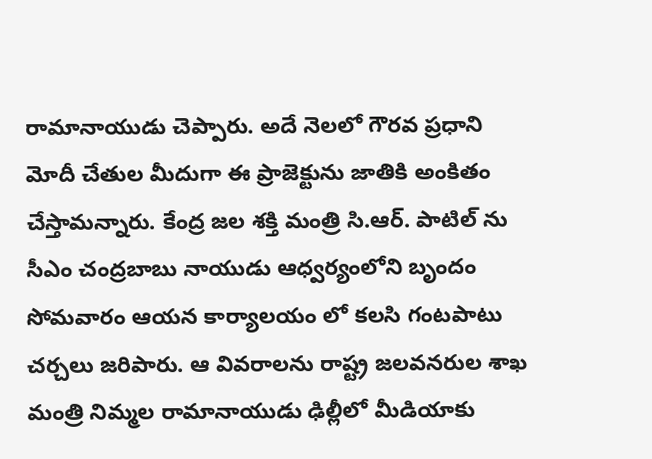రామానాయుడు చెప్పారు. అదే నెలలో గౌరవ ప్రధాని మోదీ చేతుల మీదుగా ఈ ప్రాజెక్టును జాతికి అంకితం చేస్తామన్నారు. కేంద్ర జల శక్తి మంత్రి సి.ఆర్. పాటిల్ ను సీఎం చంద్రబాబు నాయుడు ఆధ్వర్యంలోని బృందం సోమవారం ఆయన కార్యాలయం లో కలసి గంటపాటు చర్చలు జరిపారు. ఆ వివరాలను రాష్ట్ర జలవనరుల శాఖ మంత్రి నిమ్మల రామానాయుడు ఢిల్లీలో మీడియాకు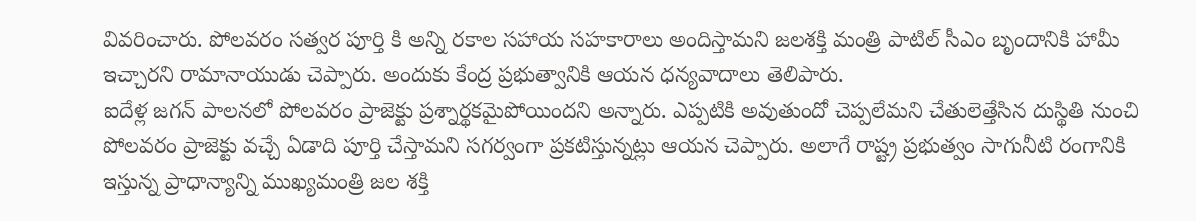వివరించారు. పోలవరం సత్వర పూర్తి కి అన్ని రకాల సహాయ సహకారాలు అందిస్తామని జలశక్తి మంత్రి పాటిల్ సీఎం బృందానికి హామీ ఇచ్చారని రామానాయుడు చెప్పారు. అందుకు కేంద్ర ప్రభుత్వానికి ఆయన ధన్యవాదాలు తెలిపారు.
ఐదేళ్ల జగన్ పాలనలో పోలవరం ప్రాజెక్టు ప్రశ్నార్థకమైపోయిందని అన్నారు. ఎప్పటికి అవుతుందో చెప్పలేమని చేతులెత్తేసిన దుస్థితి నుంచి పోలవరం ప్రాజెక్టు వచ్చే ఏడాది పూర్తి చేస్తామని సగర్వంగా ప్రకటిస్తున్నట్లు ఆయన చెప్పారు. అలాగే రాష్ట్ర ప్రభుత్వం సాగునీటి రంగానికి ఇస్తున్న ప్రాధాన్యాన్ని ముఖ్యమంత్రి జల శక్తి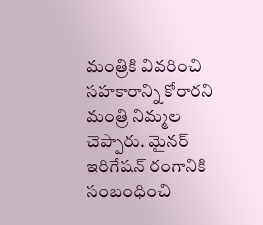మంత్రికి వివరించి సహకారాన్ని కోరారని మంత్రి నిమ్మల చెప్పారు. మైనర్ ఇరిగేషన్ రంగానికి సంబంధించి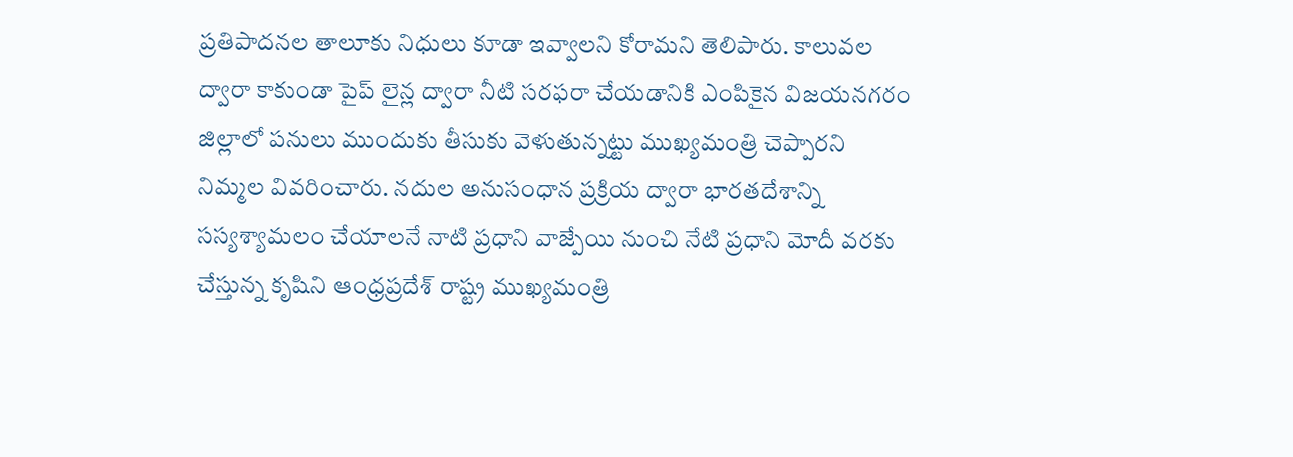ప్రతిపాదనల తాలూకు నిధులు కూడా ఇవ్వాలని కోరామని తెలిపారు. కాలువల ద్వారా కాకుండా పైప్ లైన్ల ద్వారా నీటి సరఫరా చేయడానికి ఎంపికైన విజయనగరం జిల్లాలో పనులు ముందుకు తీసుకు వెళుతున్నట్టు ముఖ్యమంత్రి చెప్పారని నిమ్మల వివరించారు. నదుల అనుసంధాన ప్రక్రియ ద్వారా భారతదేశాన్ని సస్యశ్యామలం చేయాలనే నాటి ప్రధాని వాజ్పేయి నుంచి నేటి ప్రధాని మోదీ వరకు చేస్తున్న కృషిని ఆంధ్రప్రదేశ్ రాష్ట్ర ముఖ్యమంత్రి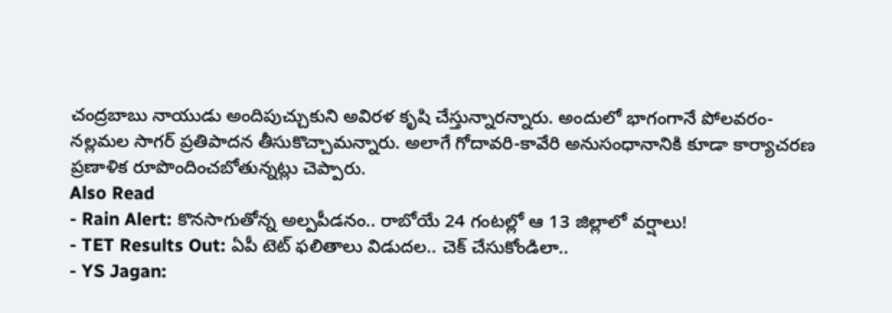చంద్రబాబు నాయుడు అందిపుచ్చుకుని అవిరళ కృషి చేస్తున్నారన్నారు. అందులో భాగంగానే పోలవరం- నల్లమల సాగర్ ప్రతిపాదన తీసుకొచ్చామన్నారు. అలాగే గోదావరి-కావేరి అనుసంధానానికి కూడా కార్యాచరణ ప్రణాళిక రూపొందించబోతున్నట్లు చెప్పారు.
Also Read
- Rain Alert: కొనసాగుతోన్న అల్పపీడనం.. రాబోయే 24 గంటల్లో ఆ 13 జిల్లాలో వర్షాలు!
- TET Results Out: ఏపీ టెట్ ఫలితాలు విడుదల.. చెక్ చేసుకోండిలా..
- YS Jagan: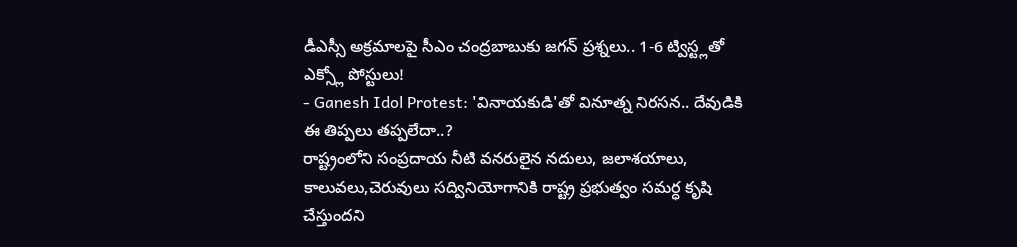డీఎస్సీ అక్రమాలపై సీఎం చంద్రబాబుకు జగన్ ప్రశ్నలు.. 1-6 ట్విస్ట్లతో ఎక్స్లో పోస్టులు!
- Ganesh Idol Protest: 'వినాయకుడి'తో వినూత్న నిరసన.. దేవుడికి ఈ తిప్పలు తప్పలేదా..?
రాష్ట్రంలోని సంప్రదాయ నీటి వనరులైన నదులు, జలాశయాలు, కాలువలు,చెరువులు సద్వినియోగానికి రాష్ట్ర ప్రభుత్వం సమర్ధ కృషి చేస్తుందని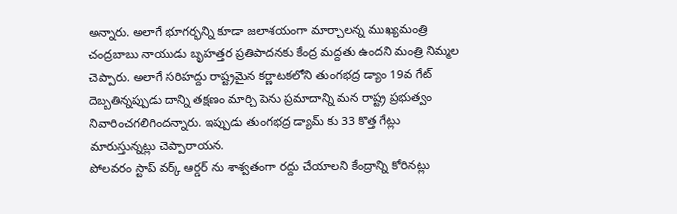అన్నారు. అలాగే భూగర్భన్ని కూడా జలాశయంగా మార్చాలన్న ముఖ్యమంత్రి చంద్రబాబు నాయుడు బృహత్తర ప్రతిపాదనకు కేంద్ర మద్దతు ఉందని మంత్రి నిమ్మల చెప్పారు. అలాగే సరిహద్దు రాష్ట్రమైన కర్ణాటకలోని తుంగభద్ర డ్యాం 19వ గేట్ దెబ్బతిన్నప్పుడు దాన్ని తక్షణం మార్చి పెను ప్రమాదాన్ని మన రాష్ట్ర ప్రభుత్వం నివారించగలిగిందన్నారు. ఇప్పుడు తుంగభద్ర డ్యామ్ కు 33 కొత్త గేట్లు మారుస్తున్నట్లు చెప్పారాయన.
పోలవరం స్టాప్ వర్క్ ఆర్డర్ ను శాశ్వతంగా రద్దు చేయాలని కేంద్రాన్ని కోరినట్లు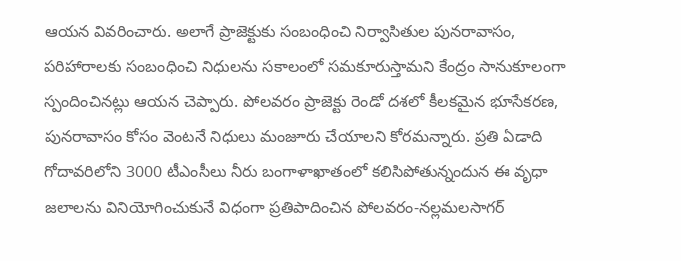ఆయన వివరించారు. అలాగే ప్రాజెక్టుకు సంబంధించి నిర్వాసితుల పునరావాసం, పరిహారాలకు సంబంధించి నిధులను సకాలంలో సమకూరుస్తామని కేంద్రం సానుకూలంగా స్పందించినట్లు ఆయన చెప్పారు. పోలవరం ప్రాజెక్టు రెండో దశలో కీలకమైన భూసేకరణ, పునరావాసం కోసం వెంటనే నిధులు మంజూరు చేయాలని కోరమన్నారు. ప్రతి ఏడాది గోదావరిలోని 3000 టీఎంసీలు నీరు బంగాళాఖాతంలో కలిసిపోతున్నందున ఈ వృధా జలాలను వినియోగించుకునే విధంగా ప్రతిపాదించిన పోలవరం-నల్లమలసాగర్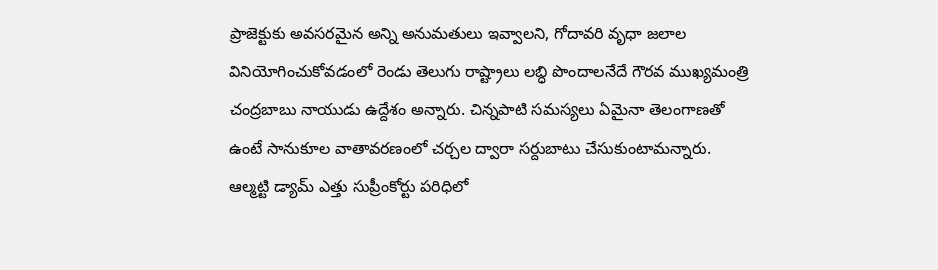ప్రాజెక్టుకు అవసరమైన అన్ని అనుమతులు ఇవ్వాలని, గోదావరి వృధా జలాల వినియోగించుకోవడంలో రెండు తెలుగు రాష్ట్రాలు లబ్ధి పొందాలనేదే గౌరవ ముఖ్యమంత్రి చంద్రబాబు నాయుడు ఉద్దేశం అన్నారు. చిన్నపాటి సమస్యలు ఏమైనా తెలంగాణతో ఉంటే సానుకూల వాతావరణంలో చర్చల ద్వారా సర్దుబాటు చేసుకుంటామన్నారు. ఆల్మట్టి డ్యామ్ ఎత్తు సుప్రీంకోర్టు పరిధిలో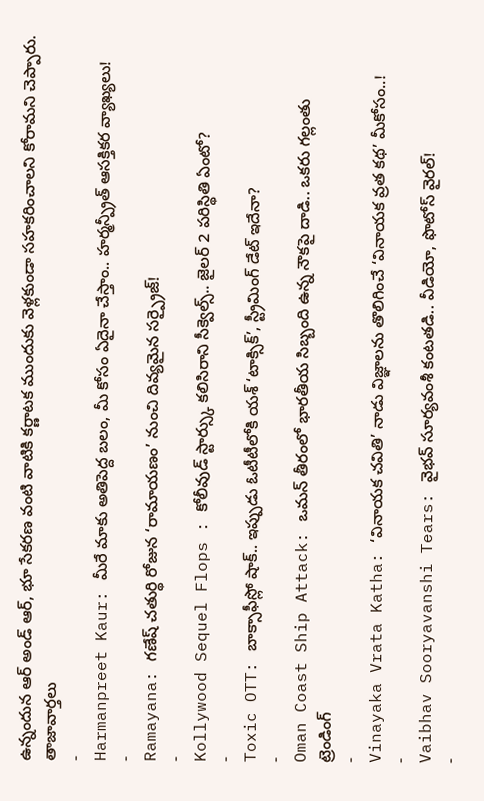ఉన్నందున ఆర్ అండ్ ఆర్, భూ సేకరణ వంటి వాటికి కర్ణాటక ముందుకు వెళ్లకుండా సహకరించాలని కోరామని చెప్పారు.
తాజావార్తలు
-
Harmanpreet Kaur: మీరే మాకు అతిపెద్ద బలం, మీ కోసం ఏదైనా చేస్తాం.. హర్మన్ప్రీత్ ఆసక్తికర వ్యాఖ్యలు!
-
Ramayana: గణేష్ చతుర్థి రోజున ‘రామాయణం’ నుంచి దివ్యమైన సర్ప్రైజ్!
-
Kollywood Sequel Flops : కోలీవుడ్ స్టార్స్కు కలిసిరాని సీక్వెల్స్.. జైలర్ 2 పరిస్థితి ఏంటో?
-
Toxic OTT: బాక్సాఫీస్లో షాక్.. ఇప్పుడు ఓటీటీలోకి యశ్ ‘టాక్సిక్’, స్ట్రీమింగ్ డేట్ ఇదేనా?
-
Oman Coast Ship Attack: ఒమన్ తీరంలో భారతీయ సిబ్బంది ఉన్న నౌకపై దాడి.. ఒకరు గల్లంతు
ట్రెండింగ్
-
Vinayaka Vrata Katha: ‘వినాయక చవితి’ నాడు విజ్ఞాలను తొలిగించే ‘వినాయక వ్రత కథ’ మీకోసం..!
-
Vaibhav Sooryavanshi Tears: వైభవ్ సూర్యవంశీ కంటతడి.. వీడియో, ఫొటోస్ వైరల్!
-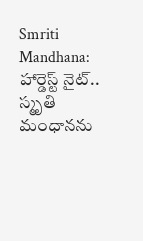Smriti Mandhana: హార్డెస్ట్ నైట్.. స్మృతి మంధానను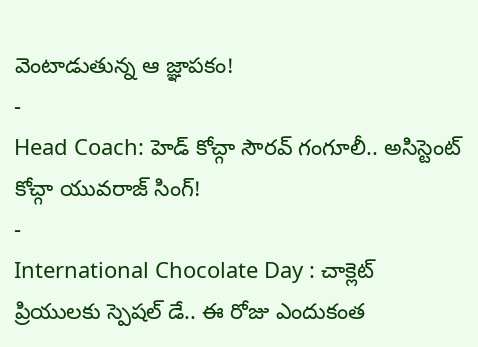వెంటాడుతున్న ఆ జ్ఞాపకం!
-
Head Coach: హెడ్ కోచ్గా సౌరవ్ గంగూలీ.. అసిస్టెంట్ కోచ్గా యువరాజ్ సింగ్!
-
International Chocolate Day : చాక్లెట్ ప్రియులకు స్పెషల్ డే.. ఈ రోజు ఎందుకంత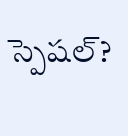స్పెషల్?